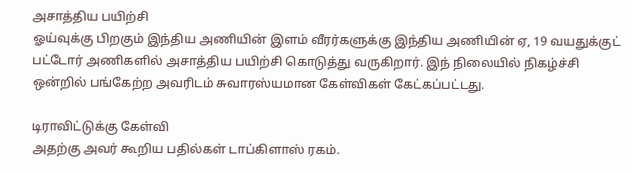அசாத்திய பயிற்சி
ஓய்வுக்கு பிறகும் இந்திய அணியின் இளம் வீரர்களுக்கு இந்திய அணியின் ஏ, 19 வயதுக்குட் பட்டோர் அணிகளில் அசாத்திய பயிற்சி கொடுத்து வருகிறார். இந் நிலையில் நிகழ்ச்சி ஒன்றில் பங்கேற்ற அவரிடம் சுவாரஸ்யமான கேள்விகள் கேட்கப்பட்டது.

டிராவிட்டுக்கு கேள்வி
அதற்கு அவர் கூறிய பதில்கள் டாப்கிளாஸ் ரகம்.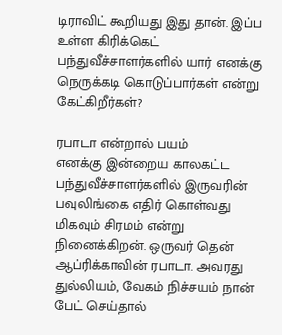டிராவிட் கூறியது இது தான். இப்ப உள்ள கிரிக்கெட் பந்துவீச்சாளர்களில் யார் எனக்கு நெருக்கடி கொடுப்பார்கள் என்று கேட்கிறீர்கள்?

ரபாடா என்றால் பயம்
எனக்கு இன்றைய காலகட்ட பந்துவீச்சாளர்களில் இருவரின் பவுலிங்கை எதிர் கொள்வது மிகவும் சிரமம் என்று நினைக்கிறன். ஒருவர் தென் ஆப்ரிக்காவின் ரபாடா. அவரது துல்லியம், வேகம் நிச்சயம் நான் பேட் செய்தால்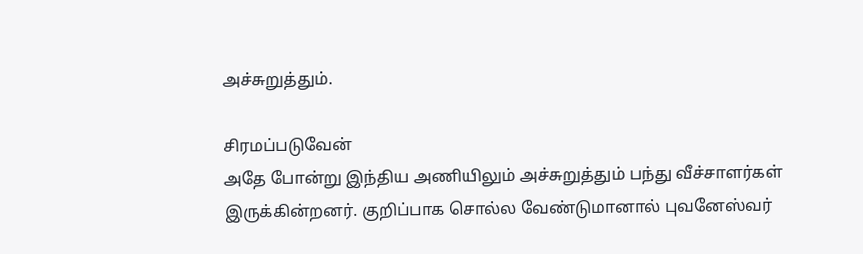அச்சுறுத்தும்.

சிரமப்படுவேன்
அதே போன்று இந்திய அணியிலும் அச்சுறுத்தும் பந்து வீச்சாளர்கள் இருக்கின்றனர். குறிப்பாக சொல்ல வேண்டுமானால் புவனேஸ்வர்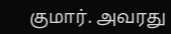குமார். அவரது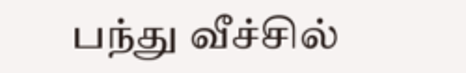பந்து வீச்சில்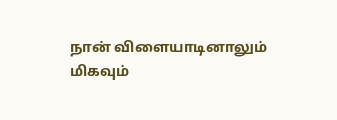நான் விளையாடினாலும் மிகவும்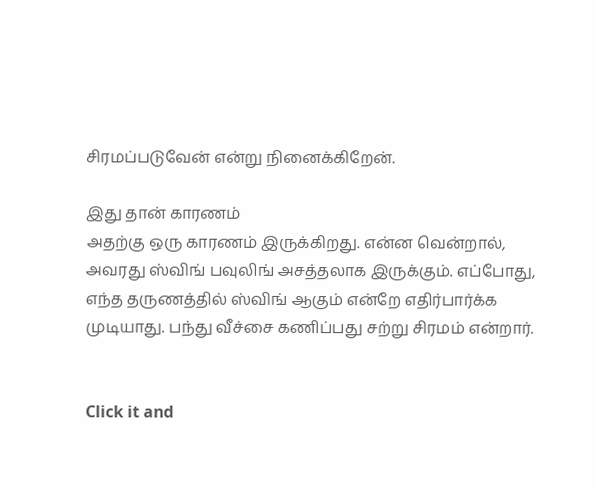சிரமப்படுவேன் என்று நினைக்கிறேன்.

இது தான் காரணம்
அதற்கு ஒரு காரணம் இருக்கிறது. என்ன வென்றால், அவரது ஸ்விங் பவுலிங் அசத்தலாக இருக்கும். எப்போது, எந்த தருணத்தில் ஸ்விங் ஆகும் என்றே எதிர்பார்க்க முடியாது. பந்து வீச்சை கணிப்பது சற்று சிரமம் என்றார்.


Click it and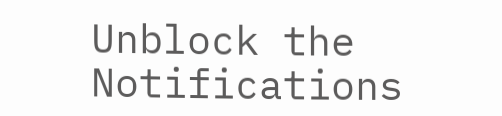Unblock the Notifications